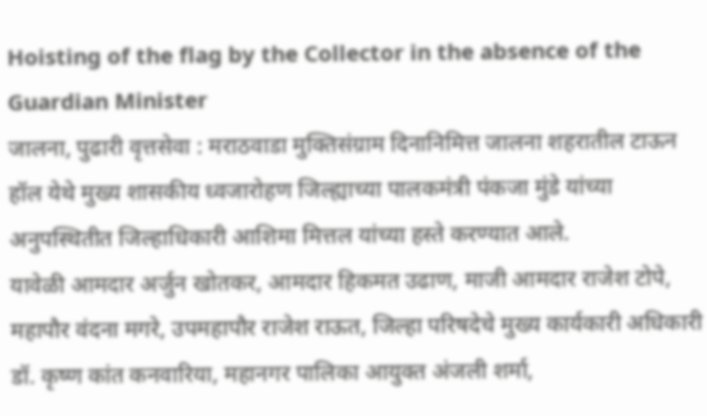Hoisting of the flag by the Collector in the absence of the Guardian Minister
जालना, पुढारी वृत्तसेवा : मराठवाडा मुक्तिसंग्राम दिनानिमित्त जालना शहरातील टाऊन हॉल येथे मुख्य शासकीय ध्वजारोहण जिल्ह्याच्या पालकमंत्री पंकजा मुंडे यांच्या अनुपस्थितीत जिल्हाधिकारी आशिमा मित्तल यांच्या हस्ते करण्यात आले.
यावेळी आमदार अर्जुन खोतकर, आमदार हिकमत उढाण, माजी आमदार राजेश टोपे, महापौर वंदना मगरे, उपमहापौर राजेश राऊत, जिल्हा परिषदेचे मुख्य कार्यकारी अधिकारी डॉ. कृष्ण कांत कनवारिया, महानगर पालिका आयुक्त अंजली शर्मा,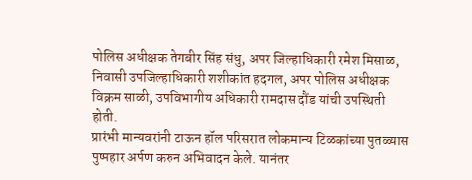पोलिस अधीक्षक तेगबीर सिंह संधु, अपर जिल्हाधिकारी रमेश मिसाळ, निवासी उपजिल्हाधिकारी शशीकांत हदगल, अपर पोलिस अधीक्षक विक्रम साळी, उपविभागीय अधिकारी रामदास दौंड यांची उपस्थिती होती.
प्रारंभी मान्यवरांनी टाऊन हॉल परिसरात लोकमान्य टिळकांच्या पुतळ्यास पुष्पहार अर्पण करुन अभिवादन केले. यानंतर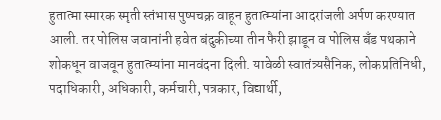हुतात्मा स्मारक स्मृती स्तंभास पुष्पचक्र वाहून हुतात्म्यांना आदरांजली अर्पण करण्यात आली. तर पोलिस जवानांनी हवेत बंदुकीच्या तीन फैरी झाडून व पोलिस बँड पथकाने शोकधून वाजवून हुतात्म्यांना मानवंदना दिली. यावेळी स्वातंत्र्यसैनिक, लोकप्रतिनिधी, पदाधिकारी, अधिकारी, कर्मचारी, पत्रकार, विद्यार्थी,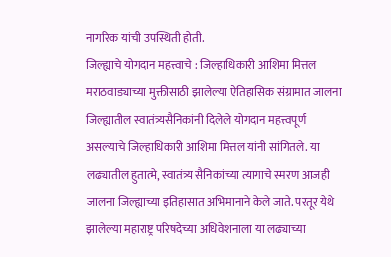नागरिक यांची उपस्थिती होती.
जिल्ह्याचे योगदान महत्त्वाचे : जिल्हाधिकारी आशिमा मित्तल
मराठवाड्याच्या मुक्तीसाठी झालेल्या ऐतिहासिक संग्रामात जालना जिल्ह्यातील स्वातंत्र्यसैनिकांनी दिलेले योगदान महत्त्वपूर्ण असल्याचे जिल्हाधिकारी आशिमा मित्तल यांनी सांगितले. या लढ्यातील हुतात्मे, स्वातंत्र्य सैनिकांच्या त्यागाचे स्मरण आजही जालना जिल्ह्याच्या इतिहासात अभिमानाने केले जाते. परतूर येथे झालेल्या महाराष्ट्र परिषदेच्या अधिवेशनाला या लढ्याच्या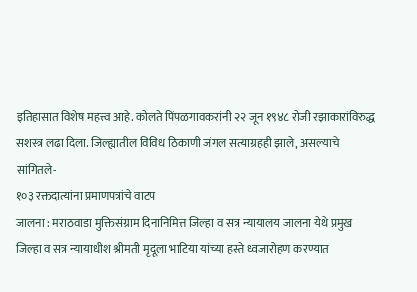इतिहासात विशेष महत्त्व आहे. कोलते पिंपळगावकरांनी २२ जून १९४८ रोजी रझाकारांविरुद्ध सशस्त्र लढा दिला. जिल्ह्यातील विविध ठिकाणी जंगल सत्याग्रहही झाले, असल्याचे सांगितले-
१०३ रक्तदात्यांना प्रमाणपत्रांचे वाटप
जालना : मराठवाडा मुक्तिसंग्राम दिनानिमित्त जिल्हा व सत्र न्यायालय जालना येथे प्रमुख जिल्हा व सत्र न्यायाधीश श्रीमती मृदूला भाटिया यांच्या हस्ते ध्वजारोहण करण्यात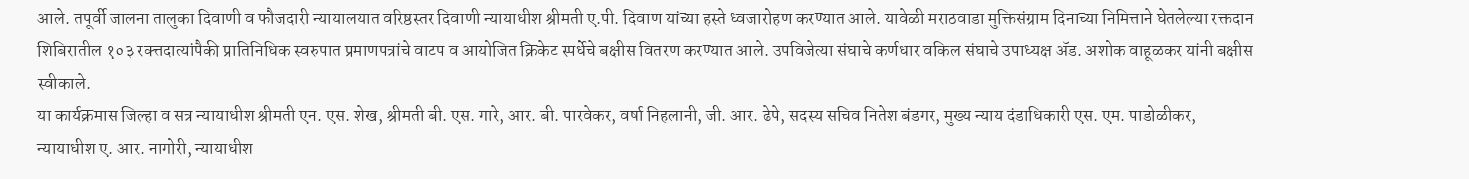आले. तपूर्वी जालना तालुका दिवाणी व फौजदारी न्यायालयात वरिष्ठस्तर दिवाणी न्यायाधीश श्रीमती ए.पी. दिवाण यांच्या हस्ते ध्वजारोहण करण्यात आले. यावेळी मराठवाडा मुक्तिसंग्राम दिनाच्या निमित्ताने घेतलेल्या रक्तदान शिबिरातील १०३ रक्त्तदात्यांपैकी प्रातिनिधिक स्वरुपात प्रमाणपत्रांचे वाटप व आयोजित क्रिकेट स्पर्धेचे बक्षीस वितरण करण्यात आले. उपविजेत्या संघाचे कर्णधार वकिल संघाचे उपाध्यक्ष ॲड. अशोक वाहूळकर यांनी बक्षीस स्वीकाले.
या कार्यक्रमास जिल्हा व सत्र न्यायाधीश श्रीमती एन. एस. शेख, श्रीमती बी. एस. गारे, आर. बी. पारवेकर, वर्षा निहलानी, जी. आर. ढेपे, सदस्य सचिव नितेश बंडगर, मुख्य न्याय दंडाधिकारी एस. एम. पाडोळीकर, न्यायाधीश ए. आर. नागोरी, न्यायाधीश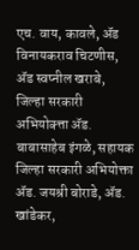एच. वाय, कावले, ॲड विनायकराव चिटणीस, ॲड स्वप्नील खराबे, जिल्हा सरकारी अभियोक्त्ता ॲड. बाबासाहेब इंगळे, सहायक जिल्हा सरकारी अभियोक्ता ॲड. जयश्री बोराडे, ॲड. खांडेकर,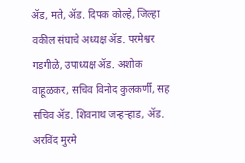ॲड, मते, ॲड. दिपक कोल्हे, जिल्हा वकील संघाचे अध्यक्ष ॲड. परमेश्वर गडगीळे, उपाध्यक्ष ॲड. अशोक वाहूळकर, सचिव विनोद कुलकर्णी, सह सचिव ॲड. शिवनाथ जन्हऱ्हाड, ॲड. अरविंद मुरमे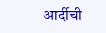आर्दीची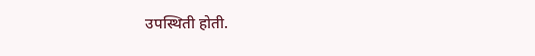उपस्थिती होती.